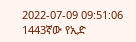2022-07-09 09:51:06
1443ኛው የኢድ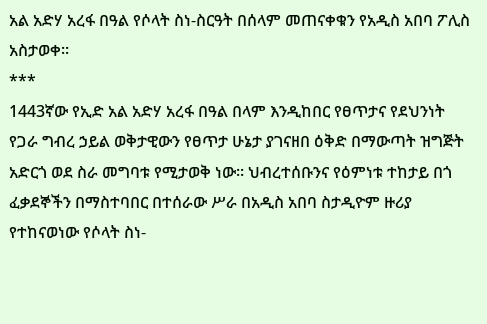አል አድሃ አረፋ በዓል የሶላት ስነ-ስርዓት በሰላም መጠናቀቁን የአዲስ አበባ ፖሊስ አስታወቀ፡፡
***
1443ኛው የኢድ አል አድሃ አረፋ በዓል በላም እንዲከበር የፀጥታና የደህንነት የጋራ ግብረ ኃይል ወቅታዊውን የፀጥታ ሁኔታ ያገናዘበ ዕቅድ በማውጣት ዝግጅት አድርጎ ወደ ስራ መግባቱ የሚታወቅ ነው፡፡ ህብረተሰቡንና የዕምነቱ ተከታይ በጎ ፈቃደኞችን በማስተባበር በተሰራው ሥራ በአዲስ አበባ ስታዲዮም ዙሪያ የተከናወነው የሶላት ስነ-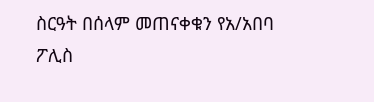ስርዓት በሰላም መጠናቀቁን የአ/አበባ ፖሊስ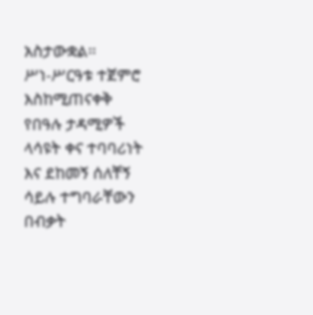አስታውቋል፡፡
ሥነ-ሥርዓቱ ተጀምሮ እስከሚጠናቀቅ የበዓሉ ታዳሚዎች ላሳዩት ቀና ተባባሪነት እና ደከመኝ ሰለቸኝ ሳይሉ ተግባራቸውን በብቃት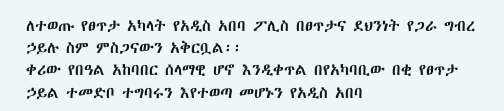ለተወጡ የፀጥታ አካላት የአዲስ አበባ ፖሊስ በፀጥታና ደህንነት የጋራ ግብረ ኃይሉ ስም ምስጋናውን አቅርቧል፡፡
ቀሪው የበዓል አከባበር ሰላማዊ ሆኖ እንዲቀጥል በየአካባቢው በቂ የፀጥታ ኃይል ተመድቦ ተግባሩን እየተወጣ መሆኑን የአዲስ አበባ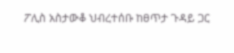ፖሊስ አስታውቆ ህብረተሰቡ ከፀጥታ ጉዳይ ጋር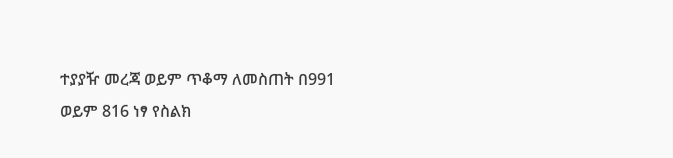ተያያዥ መረጃ ወይም ጥቆማ ለመስጠት በ991 ወይም 816 ነፃ የስልክ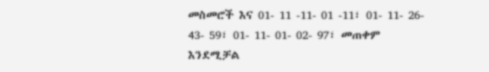መስመሮች እና 01- 11 -11- 01 -11፣ 01- 11- 26- 43- 59፣ 01- 11- 01- 02- 97፣ መጠቀም እንደሚቻል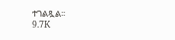ተገልጿል፡፡
9.7K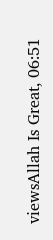viewsAllah Is Great, 06:51